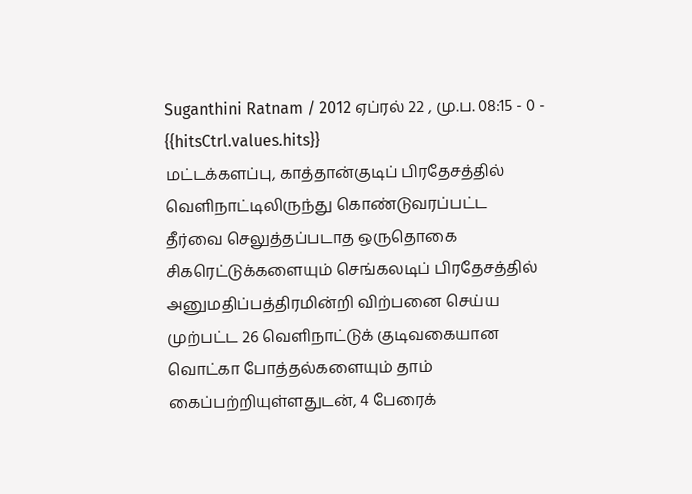Suganthini Ratnam / 2012 ஏப்ரல் 22 , மு.ப. 08:15 - 0 - {{hitsCtrl.values.hits}}
மட்டக்களப்பு, காத்தான்குடிப் பிரதேசத்தில் வெளிநாட்டிலிருந்து கொண்டுவரப்பட்ட தீர்வை செலுத்தப்படாத ஒருதொகை சிகரெட்டுக்களையும் செங்கலடிப் பிரதேசத்தில் அனுமதிப்பத்திரமின்றி விற்பனை செய்ய முற்பட்ட 26 வெளிநாட்டுக் குடிவகையான வொட்கா போத்தல்களையும் தாம் கைப்பற்றியுள்ளதுடன், 4 பேரைக்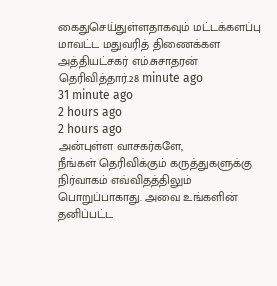கைதுசெய்துள்ளதாகவும் மட்டக்களப்பு மாவட்ட மதுவரித் திணைக்கள அத்தியட்சகர் எம்.சுசாதரன் தெரிவித்தார்.28 minute ago
31 minute ago
2 hours ago
2 hours ago
அன்புள்ள வாசகர்களே,
நீங்கள் தெரிவிக்கும் கருத்துகளுக்கு நிர்வாகம் எவ்விதத்திலும் பொறுப்பாகாது. அவை உங்களின் தனிப்பட்ட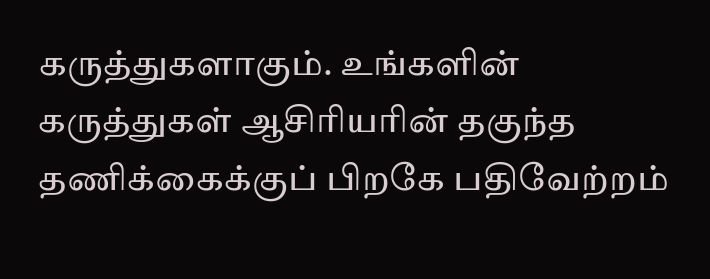கருத்துகளாகும். உங்களின் கருத்துகள் ஆசிரியரின் தகுந்த தணிக்கைக்குப் பிறகே பதிவேற்றம்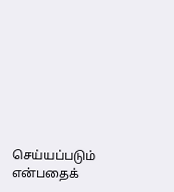செய்யப்படும் என்பதைக்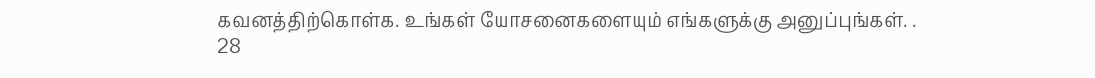கவனத்திற்கொள்க. உங்கள் யோசனைகளையும் எங்களுக்கு அனுப்புங்கள். .
28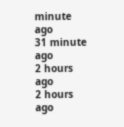minute ago
31 minute ago
2 hours ago
2 hours ago